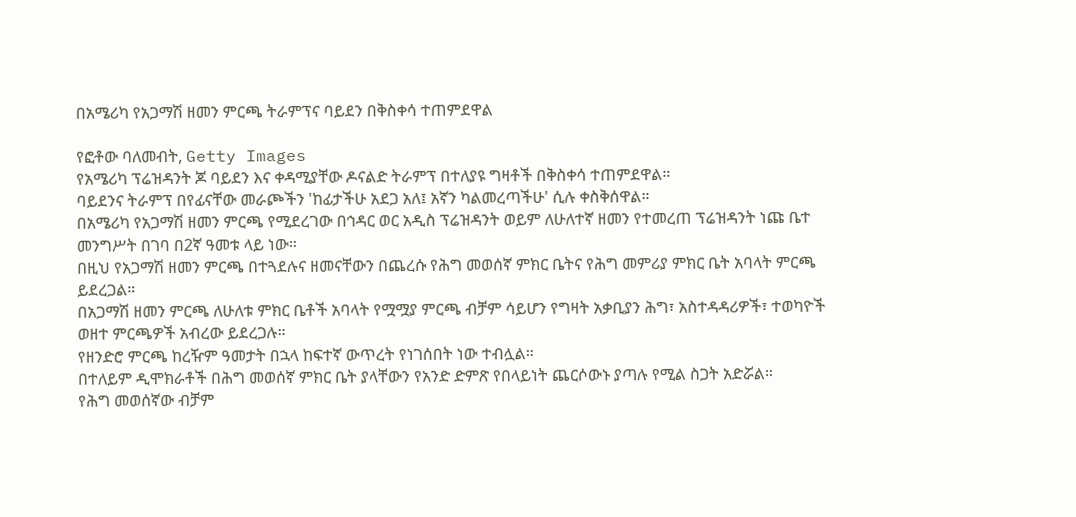በአሜሪካ የአጋማሽ ዘመን ምርጫ ትራምፕና ባይደን በቅስቀሳ ተጠምደዋል

የፎቶው ባለመብት, Getty Images
የአሜሪካ ፕሬዝዳንት ጆ ባይደን እና ቀዳሚያቸው ዶናልድ ትራምፕ በተለያዩ ግዛቶች በቅስቀሳ ተጠምደዋል።
ባይደንና ትራምፕ በየፊናቸው መራጮችን 'ከፊታችሁ አደጋ አለ፤ አኛን ካልመረጣችሁ' ሲሉ ቀስቅሰዋል።
በአሜሪካ የአጋማሽ ዘመን ምርጫ የሚደረገው በኅዳር ወር አዲስ ፕሬዝዳንት ወይም ለሁለተኛ ዘመን የተመረጠ ፕሬዝዳንት ነጩ ቤተ መንግሥት በገባ በ2ኛ ዓመቱ ላይ ነው።
በዚህ የአጋማሽ ዘመን ምርጫ በተጓደሉና ዘመናቸውን በጨረሱ የሕግ መወሰኛ ምክር ቤትና የሕግ መምሪያ ምክር ቤት አባላት ምርጫ ይደረጋል።
በአጋማሽ ዘመን ምርጫ ለሁለቱ ምክር ቤቶች አባላት የሟሟያ ምርጫ ብቻም ሳይሆን የግዛት አቃቢያን ሕግ፣ አስተዳዳሪዎች፣ ተወካዮች ወዘተ ምርጫዎች አብረው ይደረጋሉ።
የዘንድሮ ምርጫ ከረዥም ዓመታት በኋላ ከፍተኛ ውጥረት የነገሰበት ነው ተብሏል።
በተለይም ዲሞክራቶች በሕግ መወሰኛ ምክር ቤት ያላቸውን የአንድ ድምጽ የበላይነት ጨርሶውኑ ያጣሉ የሚል ስጋት አድሯል።
የሕግ መወሰኛው ብቻም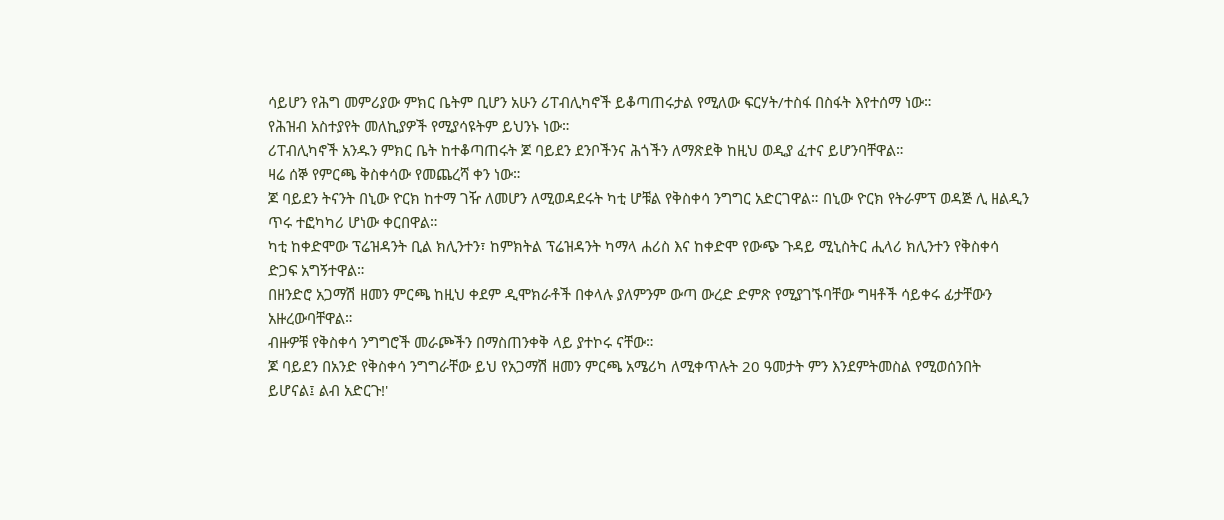ሳይሆን የሕግ መምሪያው ምክር ቤትም ቢሆን አሁን ሪፐብሊካኖች ይቆጣጠሩታል የሚለው ፍርሃት/ተስፋ በስፋት እየተሰማ ነው።
የሕዝብ አስተያየት መለኪያዎች የሚያሳዩትም ይህንኑ ነው።
ሪፐብሊካኖች አንዱን ምክር ቤት ከተቆጣጠሩት ጆ ባይደን ደንቦችንና ሕጎችን ለማጽደቅ ከዚህ ወዲያ ፈተና ይሆንባቸዋል።
ዛሬ ሰኞ የምርጫ ቅስቀሳው የመጨረሻ ቀን ነው።
ጆ ባይደን ትናንት በኒው ዮርክ ከተማ ገዥ ለመሆን ለሚወዳደሩት ካቲ ሆቹል የቅስቀሳ ንግግር አድርገዋል። በኒው ዮርክ የትራምፕ ወዳጅ ሊ ዘልዲን ጥሩ ተፎካካሪ ሆነው ቀርበዋል።
ካቲ ከቀድሞው ፕሬዝዳንት ቢል ክሊንተን፣ ከምክትል ፕሬዝዳንት ካማላ ሐሪስ እና ከቀድሞ የውጭ ጉዳይ ሚኒስትር ሒላሪ ክሊንተን የቅስቀሳ ድጋፍ አግኝተዋል።
በዘንድሮ አጋማሽ ዘመን ምርጫ ከዚህ ቀደም ዲሞክራቶች በቀላሉ ያለምንም ውጣ ውረድ ድምጽ የሚያገኙባቸው ግዛቶች ሳይቀሩ ፊታቸውን አዙረውባቸዋል።
ብዙዎቹ የቅስቀሳ ንግግሮች መራጮችን በማስጠንቀቅ ላይ ያተኮሩ ናቸው።
ጆ ባይደን በአንድ የቅስቀሳ ንግግራቸው ይህ የአጋማሽ ዘመን ምርጫ አሜሪካ ለሚቀጥሉት 20 ዓመታት ምን እንደምትመስል የሚወሰንበት ይሆናል፤ ልብ አድርጉ!'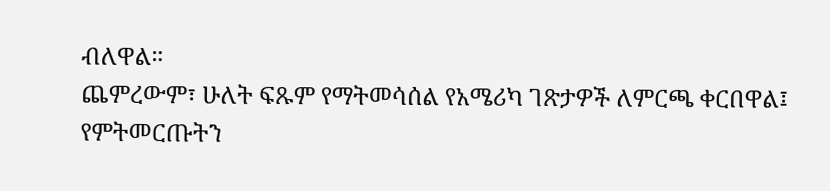ብለዋል።
ጨምረውም፣ ሁለት ፍጹም የማትመሳሰል የአሜሪካ ገጽታዎች ለምርጫ ቀርበዋል፤ የምትመርጡትን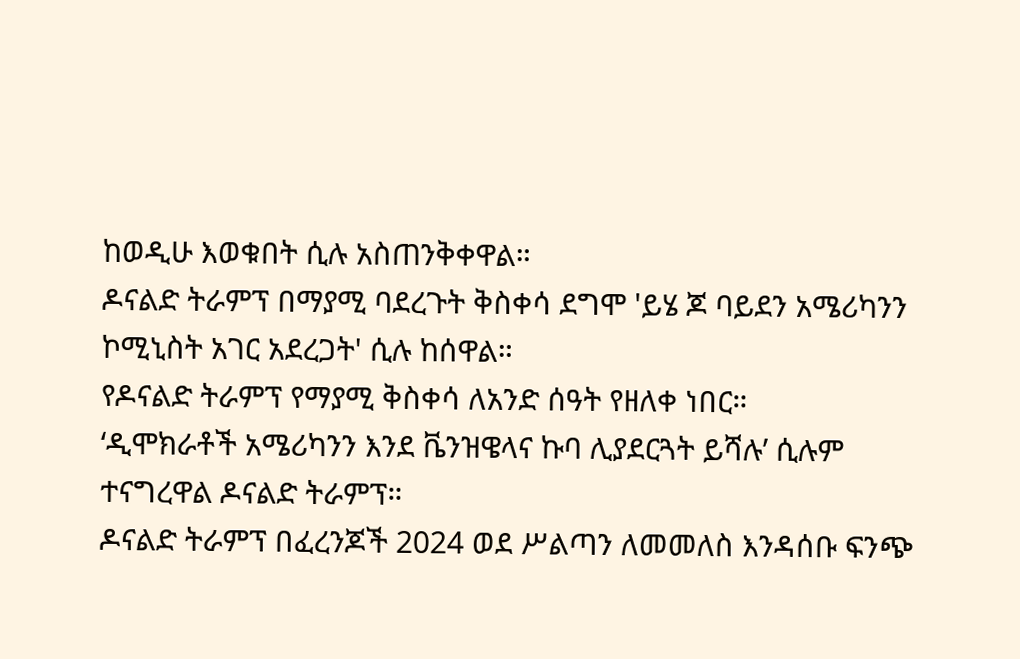ከወዲሁ እወቁበት ሲሉ አስጠንቅቀዋል።
ዶናልድ ትራምፕ በማያሚ ባደረጉት ቅስቀሳ ደግሞ 'ይሄ ጆ ባይደን አሜሪካንን ኮሚኒስት አገር አደረጋት' ሲሉ ከሰዋል።
የዶናልድ ትራምፕ የማያሚ ቅስቀሳ ለአንድ ሰዓት የዘለቀ ነበር።
‘ዲሞክራቶች አሜሪካንን እንደ ቬንዝዌላና ኩባ ሊያደርጓት ይሻሉ’ ሲሉም ተናግረዋል ዶናልድ ትራምፕ።
ዶናልድ ትራምፕ በፈረንጆች 2024 ወደ ሥልጣን ለመመለስ እንዳሰቡ ፍንጭ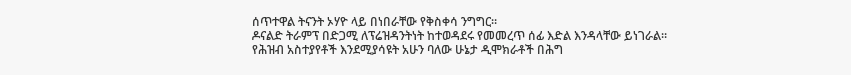ሰጥተዋል ትናንት ኦሃዮ ላይ በነበራቸው የቅስቀሳ ንግግር።
ዶናልድ ትራምፕ በድጋሚ ለፕሬዝዳንትነት ከተወዳደሩ የመመረጥ ሰፊ እድል እንዳላቸው ይነገራል።
የሕዝብ አስተያየቶች እንደሚያሳዩት አሁን ባለው ሁኔታ ዲሞክራቶች በሕግ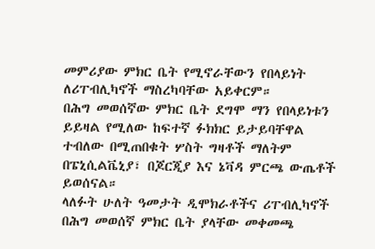መምሪያው ምክር ቤት የሚኖራቸውን የበላይነት ለሪፐብሊካኖች ማስረካባቸው አይቀርም።
በሕግ መወሰኛው ምክር ቤት ደግሞ ማን የበላይነቱን ይይዛል የሚለው ከፍተኛ ፉክክር ይታይባቸዋል ተብለው በሚጠበቁት ሦስት ግዛቶች ማለትም በፔኒሲልቬኒያ፣ በጆርጂያ እና ኔቫዳ ምርጫ ውጤቶች ይወሰናል።
ላለፉት ሁለት ዓመታት ዲሞክራቶችና ሪፐብሊካኖች በሕግ መወሰኛ ምክር ቤት ያላቸው መቀመጫ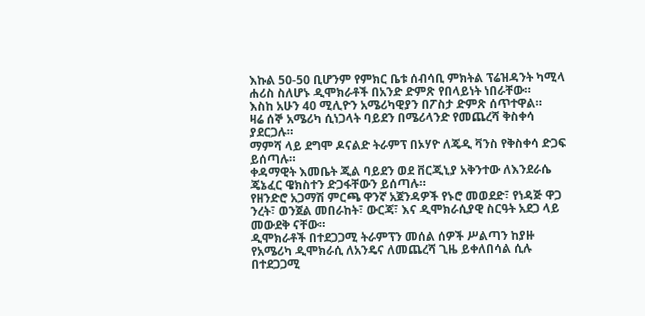እኩል 50-50 ቢሆንም የምክር ቤቱ ሰብሳቢ ምክትል ፕሬዝዳንት ካሚላ ሐሪስ ስለሆኑ ዲሞክራቶች በአንድ ድምጽ የበላይነት ነበራቸው።
እስከ አሁን 40 ሚሊዮን አሜሪካዊያን በፖስታ ድምጽ ሰጥተዋል።
ዛሬ ሰኞ አሜሪካ ሲነጋላት ባይደን በሜሪላንድ የመጨረሻ ቅስቀሳ ያደርጋሉ።
ማምሻ ላይ ደግሞ ዶናልድ ትራምፕ በኦሃዮ ለጄዲ ቫንስ የቅስቀሳ ድጋፍ ይሰጣሉ።
ቀዳማዊት እመቤት ጂል ባይደን ወደ ቨርጂኒያ አቅንተው ለእንደራሴ ጄኔፈር ዌክስተን ድጋፋቸውን ይሰጣሉ።
የዘንድሮ አጋማሽ ምርጫ ዋንኛ አጀንዳዎች የኑሮ መወደድ፣ የነዳጅ ዋጋ ንረት፣ ወንጀል መበራከት፣ ውርጃ፣ እና ዲሞክራሲያዊ ስርዓት አደጋ ላይ መውደቅ ናቸው።
ዲሞክራቶች በተደጋጋሚ ትራምፕን መሰል ሰዎች ሥልጣን ከያዙ የአሜሪካ ዲሞክራሲ ለአንዴና ለመጨረሻ ጊዜ ይቀለበሳል ሲሉ በተደጋጋሚ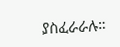ያስፈራራሉ።